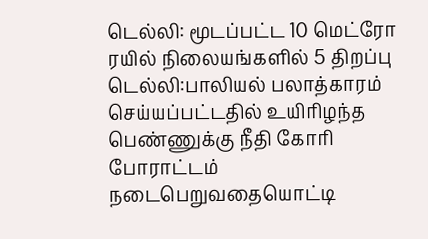டெல்லி: மூடப்பட்ட 10 மெட்ரோ ரயில் நிலையங்களில் 5 திறப்பு
டெல்லி:பாலியல் பலாத்காரம் செய்யப்பட்டதில் உயிரிழந்த பெண்ணுக்கு நீதி கோரி போராட்டம் நடைபெறுவதையொட்டி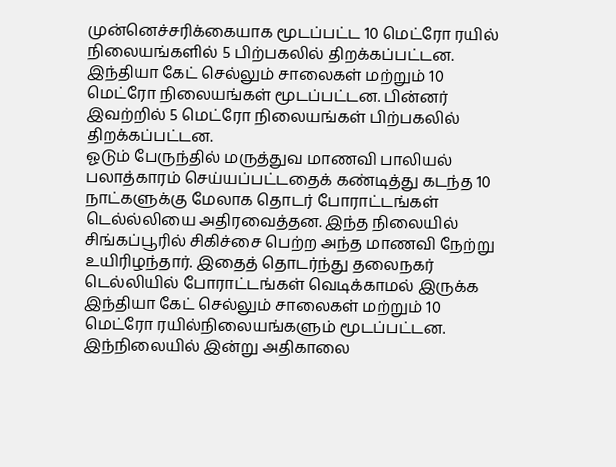முன்னெச்சரிக்கையாக மூடப்பட்ட 10 மெட்ரோ ரயில் நிலையங்களில் 5 பிற்பகலில் திறக்கப்பட்டன.
இந்தியா கேட் செல்லும் சாலைகள் மற்றும் 10 மெட்ரோ நிலையங்கள் மூடப்பட்டன. பின்னர் இவற்றில் 5 மெட்ரோ நிலையங்கள் பிற்பகலில் திறக்கப்பட்டன.
ஓடும் பேருந்தில் மருத்துவ மாணவி பாலியல் பலாத்காரம் செய்யப்பட்டதைக் கண்டித்து கடந்த 10 நாட்களுக்கு மேலாக தொடர் போராட்டங்கள் டெல்ல்லியை அதிரவைத்தன. இந்த நிலையில் சிங்கப்பூரில் சிகிச்சை பெற்ற அந்த மாணவி நேற்று உயிரிழந்தார். இதைத் தொடர்ந்து தலைநகர் டெல்லியில் போராட்டங்கள் வெடிக்காமல் இருக்க இந்தியா கேட் செல்லும் சாலைகள் மற்றும் 10 மெட்ரோ ரயில்நிலையங்களும் மூடப்பட்டன.
இந்நிலையில் இன்று அதிகாலை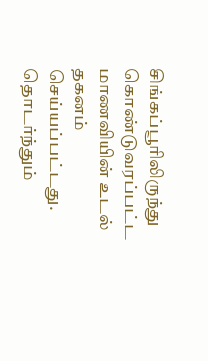சிங்கப்பூரிலிருந்து கொண்டுவரப்பட்ட மாணவியின் உடல் தகனம் செய்யப்பட்டது. தொடர்ந்தும்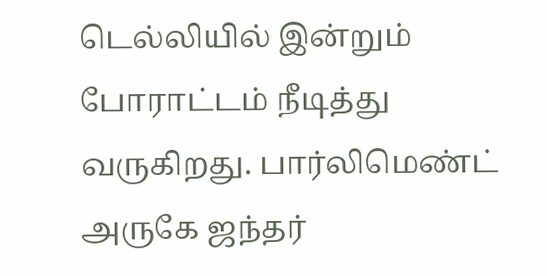டெல்லியில் இன்றும் போராட்டம் நீடித்து வருகிறது. பார்லிமெண்ட் அருகே ஜந்தர்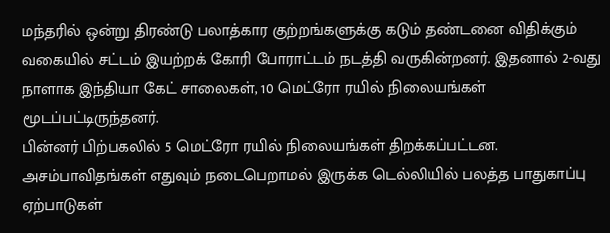மந்தரில் ஒன்று திரண்டு பலாத்கார குற்றங்களுக்கு கடும் தண்டனை விதிக்கும் வகையில் சட்டம் இயற்றக் கோரி போராட்டம் நடத்தி வருகின்றனர். இதனால் 2-வது நாளாக இந்தியா கேட் சாலைகள், 10 மெட்ரோ ரயில் நிலையங்கள் மூடப்பட்டிருந்தனர்.
பின்னர் பிற்பகலில் 5 மெட்ரோ ரயில் நிலையங்கள் திறக்கப்பட்டன.
அசம்பாவிதங்கள் எதுவும் நடைபெறாமல் இருக்க டெல்லியில் பலத்த பாதுகாப்பு ஏற்பாடுகள்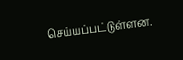செய்யப்பட்டுள்ளன.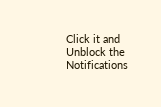Click it and Unblock the Notifications